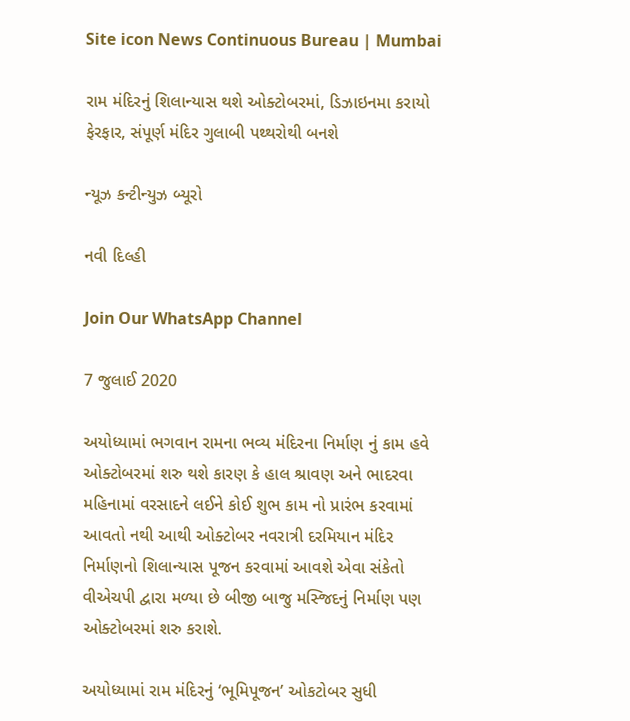Site icon News Continuous Bureau | Mumbai

રામ મંદિરનું શિલાન્યાસ થશે ઓક્ટોબરમાં, ડિઝાઇનમા કરાયો ફેરફાર, સંપૂર્ણ મંદિર ગુલાબી પથ્થરોથી બનશે

ન્યૂઝ કન્ટીન્યુઝ બ્યૂરો

નવી દિલ્હી

Join Our WhatsApp Channel

7 જુલાઈ 2020

અયોધ્યામાં ભગવાન રામના ભવ્ય મંદિરના નિર્માણ નું કામ હવે ઓક્ટોબરમાં શરુ થશે કારણ કે હાલ શ્રાવણ અને ભાદરવા મહિનામાં વરસાદને લઈને કોઈ શુભ કામ નો પ્રારંભ કરવામાં આવતો નથી આથી ઓક્ટોબર નવરાત્રી દરમિયાન મંદિર નિર્માણનો શિલાન્યાસ પૂજન કરવામાં આવશે એવા સંકેતો વીએચપી દ્વારા મળ્યા છે બીજી બાજુ મસ્જિદનું નિર્માણ પણ ઓક્ટોબરમાં શરુ કરાશે.

અયોધ્યામાં રામ મંદિરનું ‘ભૂમિપૂજન’ ઓકટોબર સુધી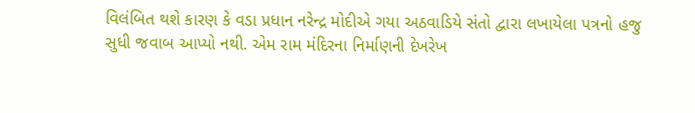વિલંબિત થશે કારણ કે વડા પ્રધાન નરેન્દ્ર મોદીએ ગયા અઠવાડિયે સંતો દ્વારા લખાયેલા પત્રનો હજુ સુધી જવાબ આપ્યો નથી. એમ રામ મંદિરના નિર્માણની દેખરેખ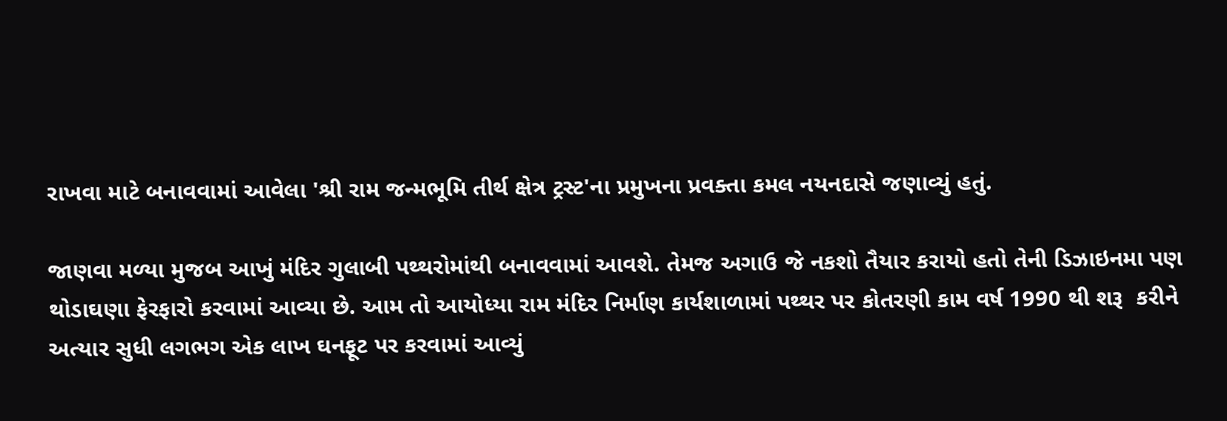રાખવા માટે બનાવવામાં આવેલા 'શ્રી રામ જન્મભૂમિ તીર્થ ક્ષેત્ર ટ્રસ્ટ'ના પ્રમુખના પ્રવક્તા કમલ નયનદાસે જણાવ્યું હતું.

જાણવા મળ્યા મુજબ આખું મંદિર ગુલાબી પથ્થરોમાંથી બનાવવામાં આવશે. તેમજ અગાઉ જે નકશો તૈયાર કરાયો હતો તેની ડિઝાઇનમા પણ થોડાઘણા ફેરફારો કરવામાં આવ્યા છે. આમ તો આયોધ્યા રામ મંદિર નિર્માણ કાર્યશાળામાં પથ્થર પર કોતરણી કામ વર્ષ 1990 થી શરૂ  કરીને અત્યાર સુધી લગભગ એક લાખ ઘનફૂટ પર કરવામાં આવ્યું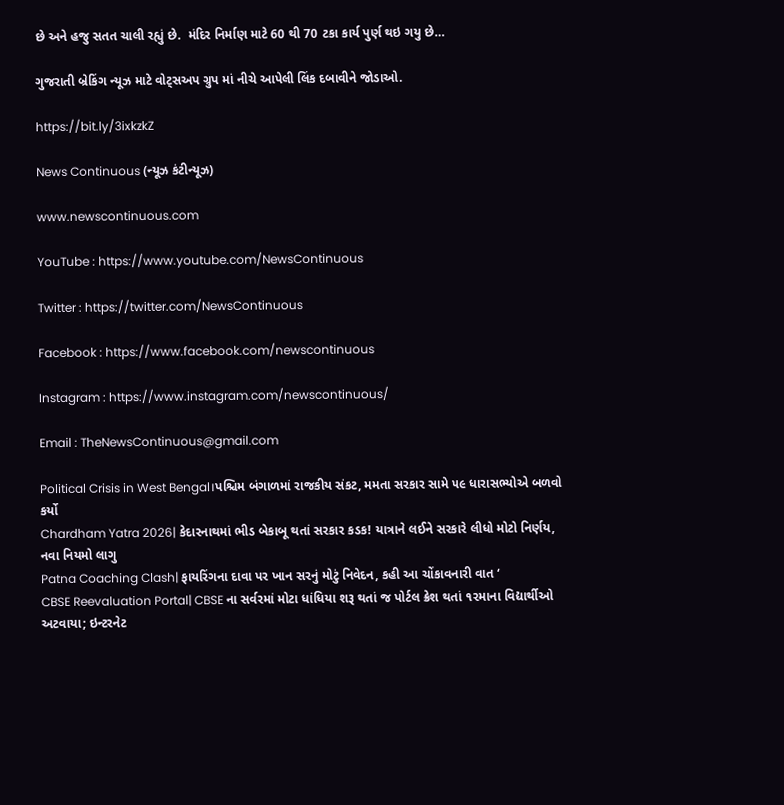છે અને હજુ સતત ચાલી રહ્યું છે.  મંદિર નિર્માણ માટે 60 થી 70 ટકા કાર્ય પુર્ણ થઇ ગયુ છે…

ગુજરાતી બ્રેકિંગ ન્યૂઝ માટે વોટ્સઅપ ગ્રુપ માં નીચે આપેલી લિંક દબાવીને જોડાઓ.

https://bit.ly/3ixkzkZ

News Continuous (ન્યૂઝ કંટીન્યૂઝ)

www.newscontinuous.com

YouTube : https://www.youtube.com/NewsContinuous

Twitter : https://twitter.com/NewsContinuous

Facebook : https://www.facebook.com/newscontinuous

Instagram : https://www.instagram.com/newscontinuous/

Email : TheNewsContinuous@gmail.com

Political Crisis in West Bengal।પશ્ચિમ બંગાળમાં રાજકીય સંકટ, મમતા સરકાર સામે ૫૯ ધારાસભ્યોએ બળવો કર્યો
Chardham Yatra 2026| કેદારનાથમાં ભીડ બેકાબૂ થતાં સરકાર કડક! યાત્રાને લઈને સરકારે લીધો મોટો નિર્ણય, નવા નિયમો લાગુ
Patna Coaching Clash| ફાયરિંગના દાવા પર ખાન સરનું મોટું નિવેદન, કહી આ ચોંકાવનારી વાત ‘
CBSE Reevaluation Portal| CBSE ના સર્વરમાં મોટા ધાંધિયા શરૂ થતાં જ પોર્ટલ ક્રેશ થતાં ૧૨માના વિદ્યાર્થીઓ અટવાયા; ઇન્ટરનેટ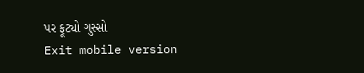પર ફૂટ્યો ગુસ્સો
Exit mobile version